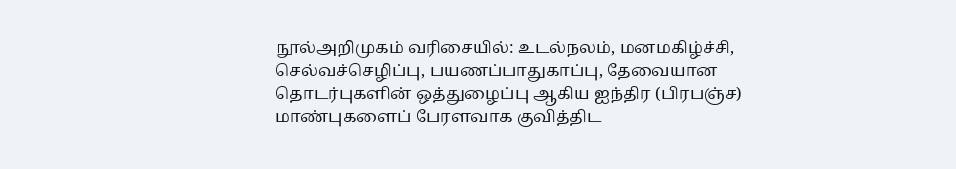நூல்அறிமுகம் வரிசையில்: உடல்நலம், மனமகிழ்ச்சி, செல்வச்செழிப்பு, பயணப்பாதுகாப்பு, தேவையான தொடர்புகளின் ஒத்துழைப்பு ஆகிய ஐந்திர (பிரபஞ்ச) மாண்புகளைப் பேரளவாக குவித்திட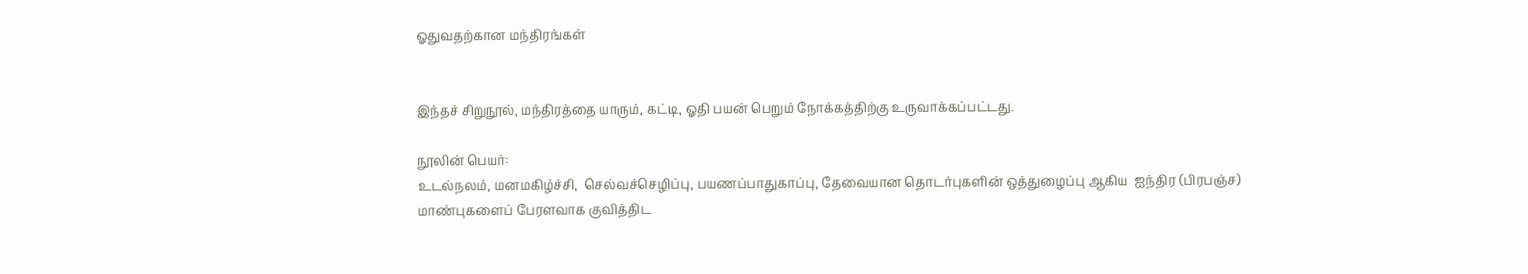ஓதுவதற்கான மந்திரங்கள்


இந்தச் சிறுநூல், மந்திரத்தை யாரும், கட்டி, ஓதி பயன் பெறும் நோக்கத்திற்கு உருவாக்கப்பட்டது.

நூலின் பெயர்:
உடல்நலம், மனமகிழ்ச்சி,  செல்வச்செழிப்பு, பயணப்பாதுகாப்பு, தேவையான தொடர்புகளின் ஒத்துழைப்பு ஆகிய  ஐந்திர (பிரபஞ்ச) மாண்புகளைப் பேரளவாக குவித்திட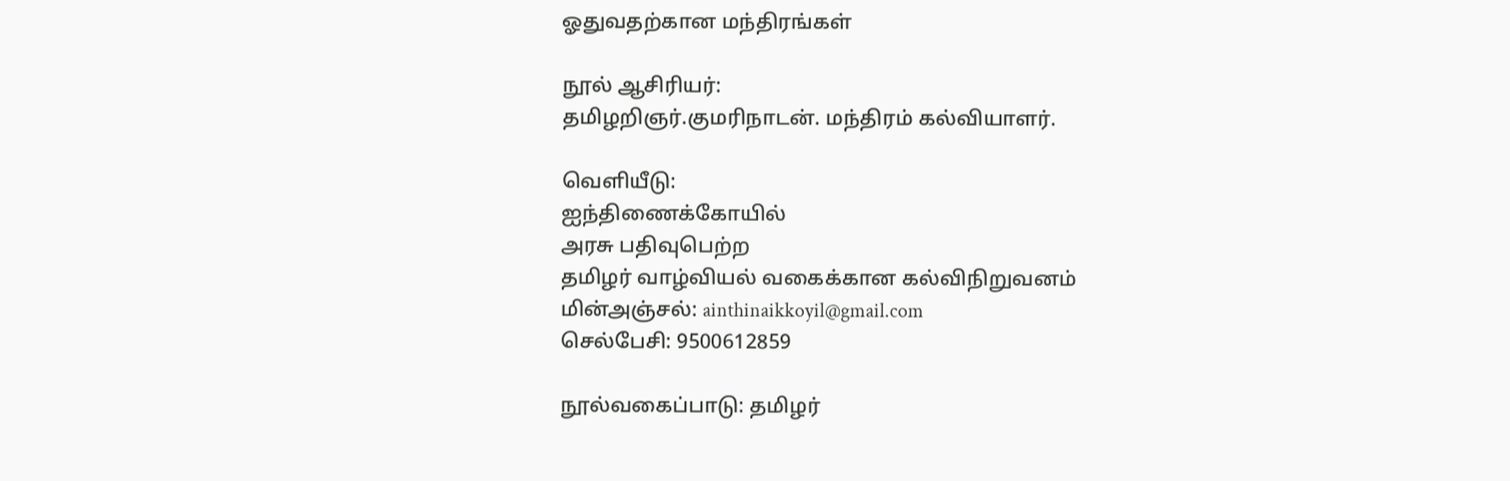ஓதுவதற்கான மந்திரங்கள்

நூல் ஆசிரியர்:
தமிழறிஞர்.குமரிநாடன். மந்திரம் கல்வியாளர்.

வெளியீடு:
ஐந்திணைக்கோயில்
அரசு பதிவுபெற்ற
தமிழர் வாழ்வியல் வகைக்கான கல்விநிறுவனம்
மின்அஞ்சல்: ainthinaikkoyil@gmail.com
செல்பேசி: 9500612859

நூல்வகைப்பாடு: தமிழர்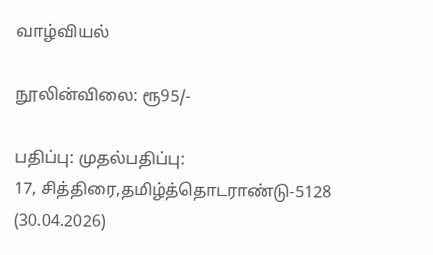வாழ்வியல்

நூலின்விலை: ரூ95/-

பதிப்பு: முதல்பதிப்பு:
17, சித்திரை,தமிழ்த்தொடராண்டு-5128
(30.04.2026)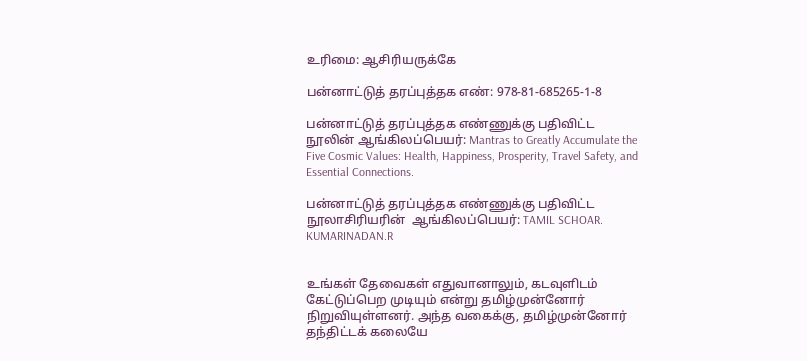உரிமை: ஆசிரியருக்கே

பன்னாட்டுத் தரப்புத்தக எண்: 978-81-685265-1-8

பன்னாட்டுத் தரப்புத்தக எண்ணுக்கு பதிவிட்ட நூலின் ஆங்கிலப்பெயர்: Mantras to Greatly Accumulate the Five Cosmic Values: Health, Happiness, Prosperity, Travel Safety, and Essential Connections.

பன்னாட்டுத் தரப்புத்தக எண்ணுக்கு பதிவிட்ட நூலாசிரியரின்  ஆங்கிலப்பெயர்: TAMIL SCHOAR. KUMARINADAN.R


உங்கள் தேவைகள் எதுவானாலும், கடவுளிடம் கேட்டுப்பெற முடியும் என்று தமிழ்முன்னோர் நிறுவியுள்ளனர். அந்த வகைக்கு, தமிழ்முன்னோர் தந்திட்டக் கலையே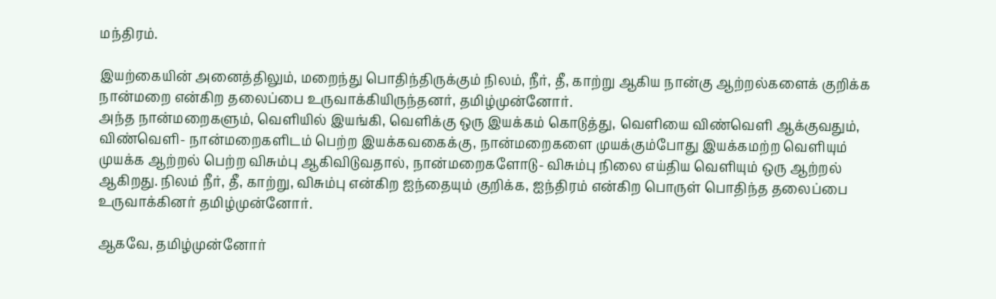மந்திரம்.

இயற்கையின் அனைத்திலும், மறைந்து பொதிந்திருக்கும் நிலம், நீர், தீ, காற்று ஆகிய நான்கு ஆற்றல்களைக் குறிக்க நான்மறை என்கிற தலைப்பை உருவாக்கியிருந்தனர், தமிழ்முன்னோர்.
அந்த நான்மறைகளும், வெளியில் இயங்கி, வெளிக்கு ஒரு இயக்கம் கொடுத்து, வெளியை விண்வெளி ஆக்குவதும், விண்வெளி- நான்மறைகளிடம் பெற்ற இயக்கவகைக்கு, நான்மறைகளை முயக்கும்போது இயக்கமற்ற வெளியும் முயக்க ஆற்றல் பெற்ற விசும்பு ஆகிவிடுவதால், நான்மறைகளோடு- விசும்பு நிலை எய்திய வெளியும் ஒரு ஆற்றல் ஆகிறது. நிலம் நீர், தீ, காற்று, விசும்பு என்கிற ஐந்தையும் குறிக்க, ஐந்திரம் என்கிற பொருள் பொதிந்த தலைப்பை உருவாக்கினர் தமிழ்முன்னோர்.

ஆகவே, தமிழ்முன்னோர்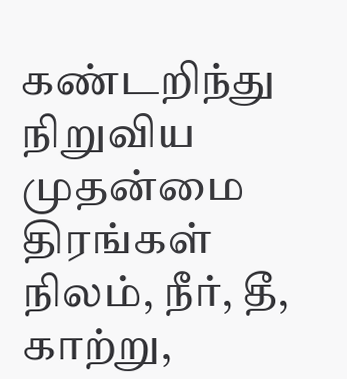கண்டறிந்து நிறுவிய முதன்மை திரங்கள் நிலம், நீர், தீ, காற்று,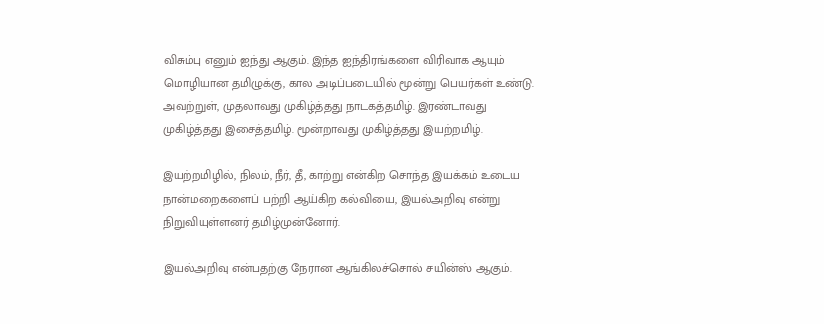விசும்பு எனும் ஐந்து ஆகும். இந்த ஐந்திரங்களை விரிவாக ஆயும் மொழியான தமிழுக்கு, கால அடிப்படையில் மூன்று பெயர்கள் உண்டு. அவற்றுள், முதலாவது முகிழ்த்தது நாடகத்தமிழ். இரண்டாவது முகிழ்த்தது இசைத்தமிழ். மூன்றாவது முகிழ்த்தது இயற்றமிழ்.

இயற்றமிழில், நிலம், நீர், தீ, காற்று என்கிற சொந்த இயக்கம் உடைய நான்மறைகளைப் பற்றி ஆய்கிற கல்வியை, இயல்அறிவு என்று நிறுவியுள்ளனர் தமிழ்முன்னோர்.

இயல்அறிவு என்பதற்கு நேரான ஆங்கிலச்சொல் சயின்ஸ் ஆகும்.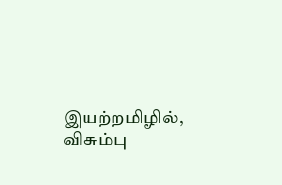இயற்றமிழில், விசும்பு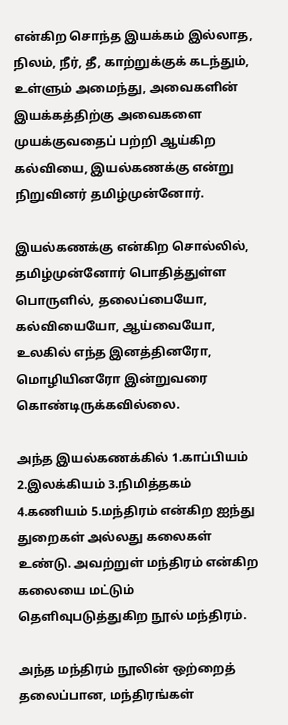என்கிற சொந்த இயக்கம் இல்லாத, நிலம், நீர், தீ, காற்றுக்குக் கடந்தும், உள்ளும் அமைந்து, அவைகளின் இயக்கத்திற்கு அவைகளை முயக்குவதைப் பற்றி ஆய்கிற கல்வியை, இயல்கணக்கு என்று நிறுவினர் தமிழ்முன்னோர்.

இயல்கணக்கு என்கிற சொல்லில், தமிழ்முன்னோர் பொதித்துள்ள பொருளில், தலைப்பையோ, கல்வியையோ, ஆய்வையோ, உலகில் எந்த இனத்தினரோ, மொழியினரோ இன்றுவரை கொண்டிருக்கவில்லை.

அந்த இயல்கணக்கில் 1.காப்பியம் 2.இலக்கியம் 3.நிமித்தகம் 4.கணியம் 5.மந்திரம் என்கிற ஐந்து துறைகள் அல்லது கலைகள் உண்டு. அவற்றுள் மந்திரம் என்கிற கலையை மட்டும் தெளிவுபடுத்துகிற நூல் மந்திரம்.

அந்த மந்திரம் நூலின் ஒற்றைத் தலைப்பான, மந்திரங்கள்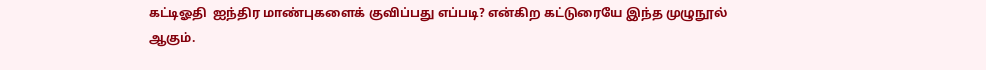கட்டிஓதி  ஐந்திர மாண்புகளைக் குவிப்பது எப்படி? என்கிற கட்டுரையே இந்த முழுநூல் ஆகும்.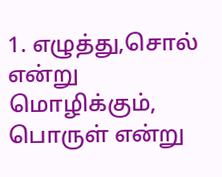1. எழுத்து,சொல் என்று மொழிக்கும், பொருள் என்று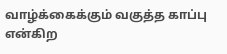வாழ்க்கைக்கும் வகுத்த காப்பு என்கிற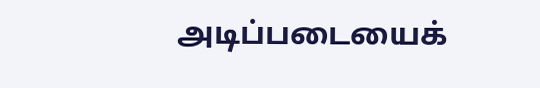அடிப்படையைக்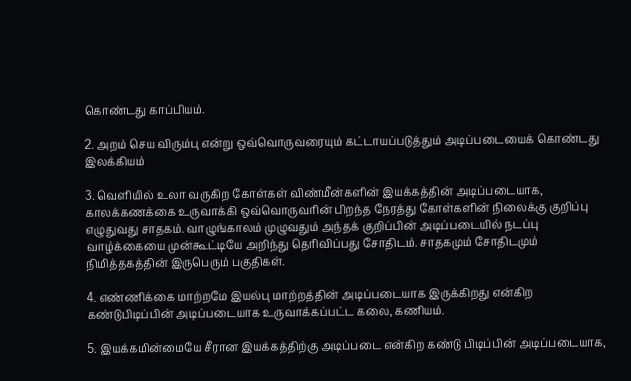கொண்டது காப்பியம்.

2. அறம் செய விரும்பு என்று ஒவ்வொருவரையும் கட்டாயப்படுத்தும் அடிப்படையைக் கொண்டது இலக்கியம்

3. வெளியில் உலா வருகிற கோள்கள் விண்மீன்களின் இயக்கத்தின் அடிப்படையாக, காலக்கணக்கை உருவாக்கி ஒவ்வொருவரின் பிறந்த நேரத்து கோள்களின் நிலைக்கு குறிப்பு எழுதுவது சாதகம். வாழுங்காலம் முழுவதும் அந்தக் குறிப்பின் அடிப்படையில் நடப்பு வாழ்க்கையை முன்கூட்டியே அறிந்து தெரிவிப்பது சோதிடம். சாதகமும் சோதிடமும் நிமித்தகத்தின் இருபெரும் பகுதிகள்.

4. எண்ணிக்கை மாற்றமே இயல்பு மாற்றத்தின் அடிப்படையாக இருக்கிறது என்கிற கண்டுபிடிப்பின் அடிப்படையாக உருவாக்கப்பட்ட கலை, கணியம்.

5. இயக்கமின்மையே சீரான இயக்கத்திற்கு அடிப்படை என்கிற கண்டு பிடிப்பின் அடிப்படையாக,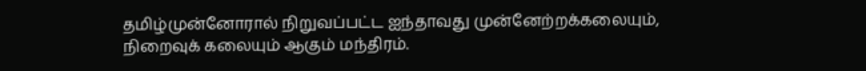தமிழ்முன்னோரால் நிறுவப்பட்ட ஐந்தாவது முன்னேற்றக்கலையும், நிறைவுக் கலையும் ஆகும் மந்திரம்.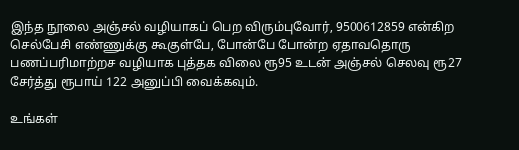இந்த நூலை அஞ்சல் வழியாகப் பெற விரும்புவோர், 9500612859 என்கிற செல்பேசி எண்ணுக்கு கூகுள்பே, போன்பே போன்ற ஏதாவதொரு பணப்பரிமாற்றச வழியாக புத்தக விலை ரூ95 உடன் அஞ்சல் செலவு ரூ27 சேர்த்து ரூபாய் 122 அனுப்பி வைக்கவும்.

உங்கள்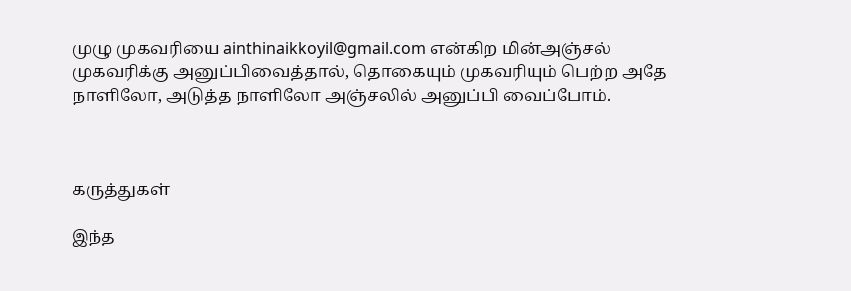முழு முகவரியை ainthinaikkoyil@gmail.com என்கிற மின்அஞ்சல் முகவரிக்கு அனுப்பிவைத்தால், தொகையும் முகவரியும் பெற்ற அதே நாளிலோ, அடுத்த நாளிலோ அஞ்சலில் அனுப்பி வைப்போம்.



கருத்துகள்

இந்த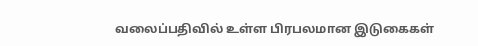வலைப்பதிவில் உள்ள பிரபலமான இடுகைகள்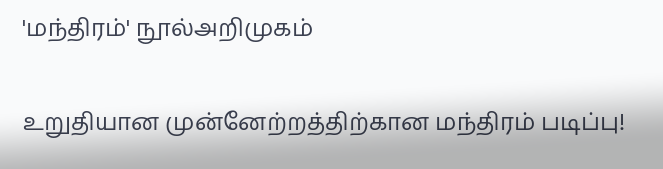'மந்திரம்' நூல்அறிமுகம்

உறுதியான முன்னேற்றத்திற்கான மந்திரம் படிப்பு!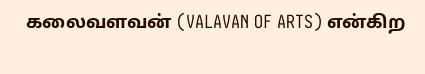கலைவளவன் (VALAVAN OF ARTS) என்கிற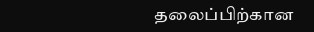தலைப்பிற்கான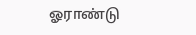ஓராண்டு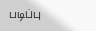படிப்பு